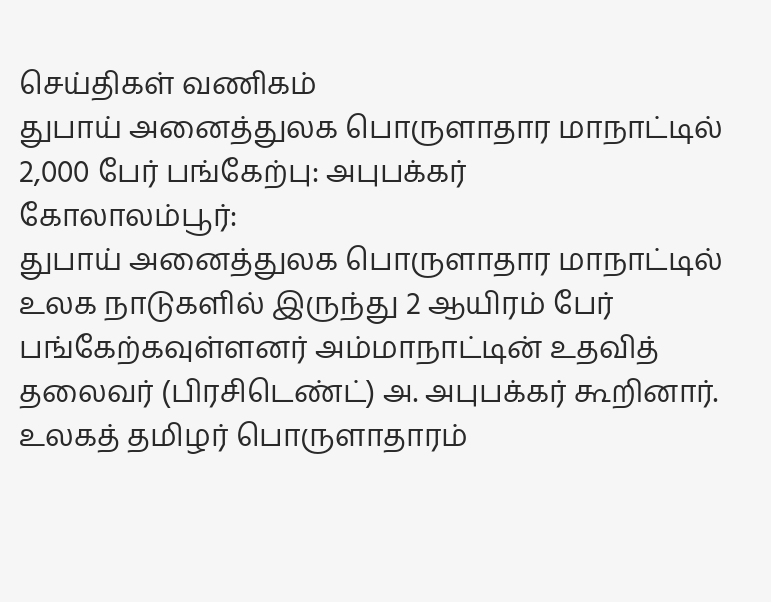செய்திகள் வணிகம்
துபாய் அனைத்துலக பொருளாதார மாநாட்டில் 2,000 பேர் பங்கேற்பு: அபுபக்கர்
கோலாலம்பூர்:
துபாய் அனைத்துலக பொருளாதார மாநாட்டில் உலக நாடுகளில் இருந்து 2 ஆயிரம் பேர் பங்கேற்கவுள்ளனர் அம்மாநாட்டின் உதவித் தலைவர் (பிரசிடெண்ட்) அ. அபுபக்கர் கூறினார்.
உலகத் தமிழர் பொருளாதாரம்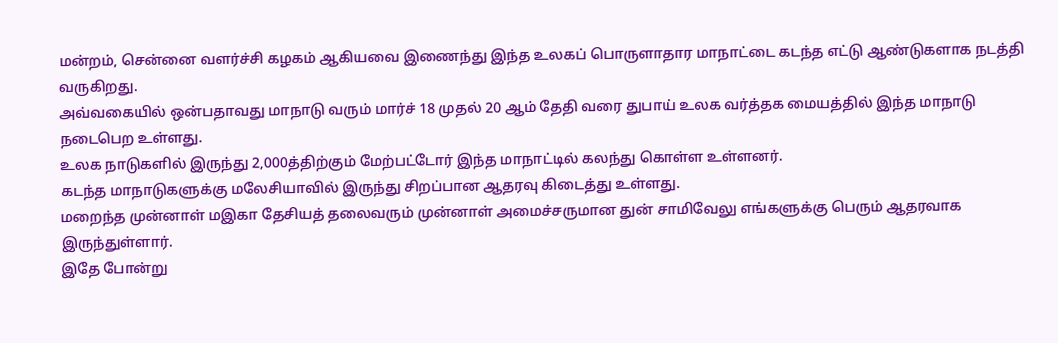மன்றம், சென்னை வளர்ச்சி கழகம் ஆகியவை இணைந்து இந்த உலகப் பொருளாதார மாநாட்டை கடந்த எட்டு ஆண்டுகளாக நடத்தி வருகிறது.
அவ்வகையில் ஒன்பதாவது மாநாடு வரும் மார்ச் 18 முதல் 20 ஆம் தேதி வரை துபாய் உலக வர்த்தக மையத்தில் இந்த மாநாடு நடைபெற உள்ளது.
உலக நாடுகளில் இருந்து 2,000த்திற்கும் மேற்பட்டோர் இந்த மாநாட்டில் கலந்து கொள்ள உள்ளனர்.
கடந்த மாநாடுகளுக்கு மலேசியாவில் இருந்து சிறப்பான ஆதரவு கிடைத்து உள்ளது.
மறைந்த முன்னாள் மஇகா தேசியத் தலைவரும் முன்னாள் அமைச்சருமான துன் சாமிவேலு எங்களுக்கு பெரும் ஆதரவாக இருந்துள்ளார்.
இதே போன்று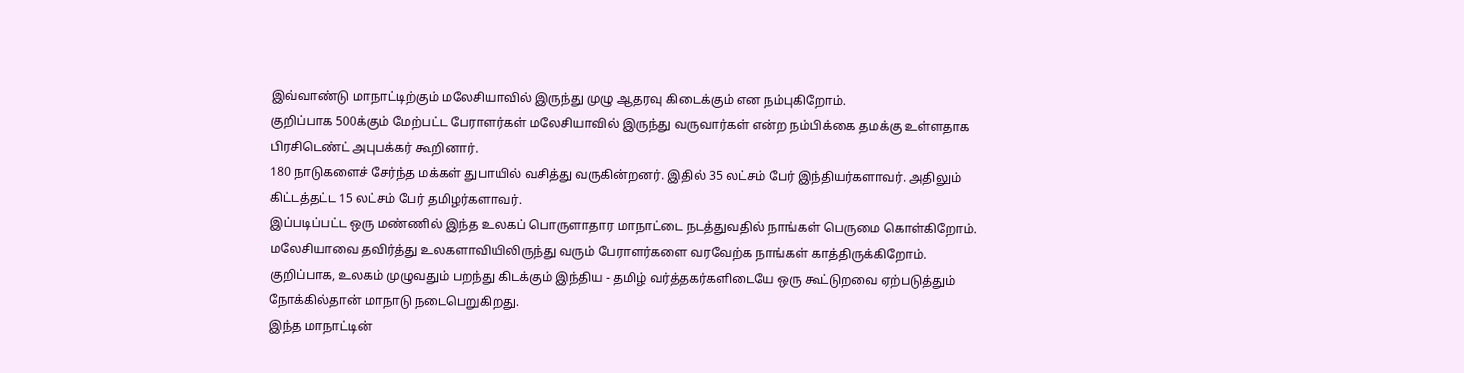இவ்வாண்டு மாநாட்டிற்கும் மலேசியாவில் இருந்து முழு ஆதரவு கிடைக்கும் என நம்புகிறோம்.
குறிப்பாக 500க்கும் மேற்பட்ட பேராளர்கள் மலேசியாவில் இருந்து வருவார்கள் என்ற நம்பிக்கை தமக்கு உள்ளதாக பிரசிடெண்ட் அபுபக்கர் கூறினார்.
180 நாடுகளைச் சேர்ந்த மக்கள் துபாயில் வசித்து வருகின்றனர். இதில் 35 லட்சம் பேர் இந்தியர்களாவர். அதிலும் கிட்டத்தட்ட 15 லட்சம் பேர் தமிழர்களாவர்.
இப்படிப்பட்ட ஒரு மண்ணில் இந்த உலகப் பொருளாதார மாநாட்டை நடத்துவதில் நாங்கள் பெருமை கொள்கிறோம்.
மலேசியாவை தவிர்த்து உலகளாவியிலிருந்து வரும் பேராளர்களை வரவேற்க நாங்கள் காத்திருக்கிறோம்.
குறிப்பாக, உலகம் முழுவதும் பறந்து கிடக்கும் இந்திய - தமிழ் வர்த்தகர்களிடையே ஒரு கூட்டுறவை ஏற்படுத்தும் நோக்கில்தான் மாநாடு நடைபெறுகிறது.
இந்த மாநாட்டின்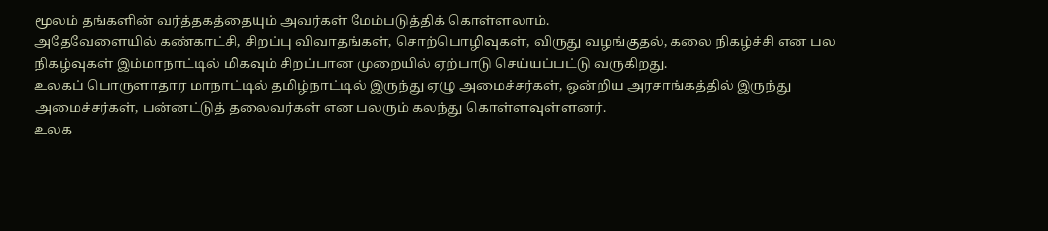மூலம் தங்களின் வர்த்தகத்தையும் அவர்கள் மேம்படுத்திக் கொள்ளலாம்.
அதேவேளையில் கண்காட்சி, சிறப்பு விவாதங்கள், சொற்பொழிவுகள், விருது வழங்குதல், கலை நிகழ்ச்சி என பல நிகழ்வுகள் இம்மாநாட்டில் மிகவும் சிறப்பான முறையில் ஏற்பாடு செய்யப்பட்டு வருகிறது.
உலகப் பொருளாதார மாநாட்டில் தமிழ்நாட்டில் இருந்து ஏழு அமைச்சர்கள், ஒன்றிய அரசாங்கத்தில் இருந்து அமைச்சர்கள், பன்னட்டுத் தலைவர்கள் என பலரும் கலந்து கொள்ளவுள்ளனர்.
உலக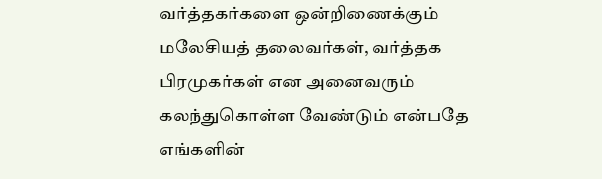வர்த்தகர்களை ஒன்றிணைக்கும் மலேசியத் தலைவர்கள், வர்த்தக பிரமுகர்கள் என அனைவரும் கலந்துகொள்ள வேண்டும் என்பதே எங்களின்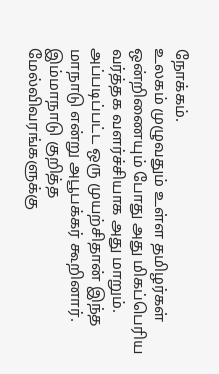நோக்கம்.
உலகம் முழுவதும் உள்ள தமிழர்கள் ஒன்றிணையும் போது அது மிகப்பெரிய வர்த்தக வளர்ச்சியாக அது மாறும்.
அப்படிப்பட்ட ஒரு முயற்சிதான் இந்த மாநாடு என்று அபூபக்கர் கூறினார்.
இம்மாநாடு குறித்த மேல்விவரங்களுக்கு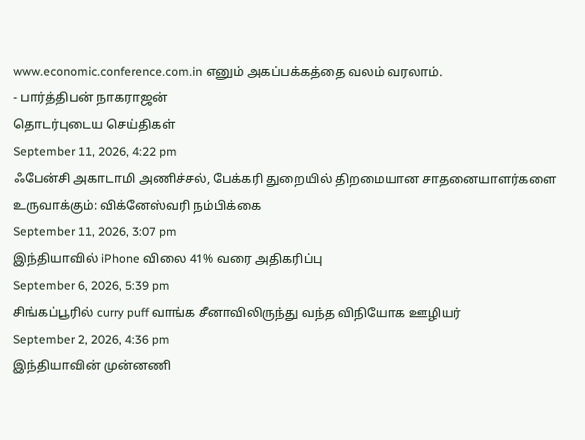www.economic.conference.com.in எனும் அகப்பக்கத்தை வலம் வரலாம்.
- பார்த்திபன் நாகராஜன்
தொடர்புடைய செய்திகள்
September 11, 2026, 4:22 pm
ஃபேன்சி அகாடாமி அணிச்சல், பேக்கரி துறையில் திறமையான சாதனையாளர்களை உருவாக்கும்: விக்னேஸ்வரி நம்பிக்கை
September 11, 2026, 3:07 pm
இந்தியாவில் iPhone விலை 41% வரை அதிகரிப்பு
September 6, 2026, 5:39 pm
சிங்கப்பூரில் curry puff வாங்க சீனாவிலிருந்து வந்த விநியோக ஊழியர்
September 2, 2026, 4:36 pm
இந்தியாவின் முன்னணி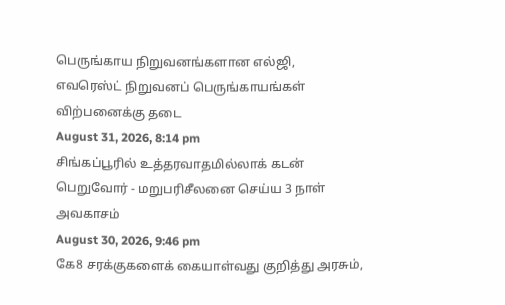பெருங்காய நிறுவனங்களான எல்ஜி, எவரெஸ்ட் நிறுவனப் பெருங்காயங்கள் விற்பனைக்கு தடை
August 31, 2026, 8:14 pm
சிங்கப்பூரில் உத்தரவாதமில்லாக் கடன் பெறுவோர் - மறுபரிசீலனை செய்ய 3 நாள் அவகாசம்
August 30, 2026, 9:46 pm
கே8 சரக்குகளைக் கையாள்வது குறித்து அரசும்,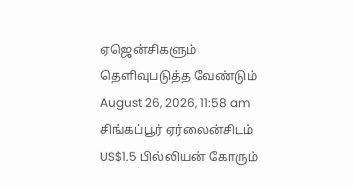ஏஜென்சிகளும் தெளிவுபடுத்த வேண்டும்
August 26, 2026, 11:58 am
சிங்கப்பூர் ஏர்லைன்சிடம் US$1.5 பில்லியன் கோரும்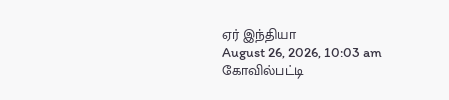ஏர் இந்தியா
August 26, 2026, 10:03 am
கோவில்பட்டி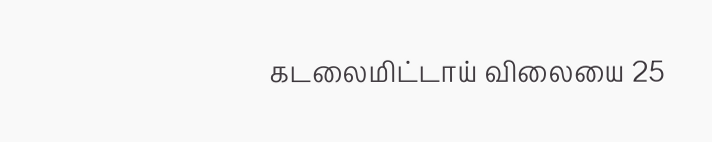கடலைமிட்டாய் விலையை 25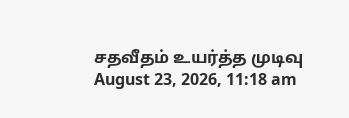சதவீதம் உயர்த்த முடிவு
August 23, 2026, 11:18 am